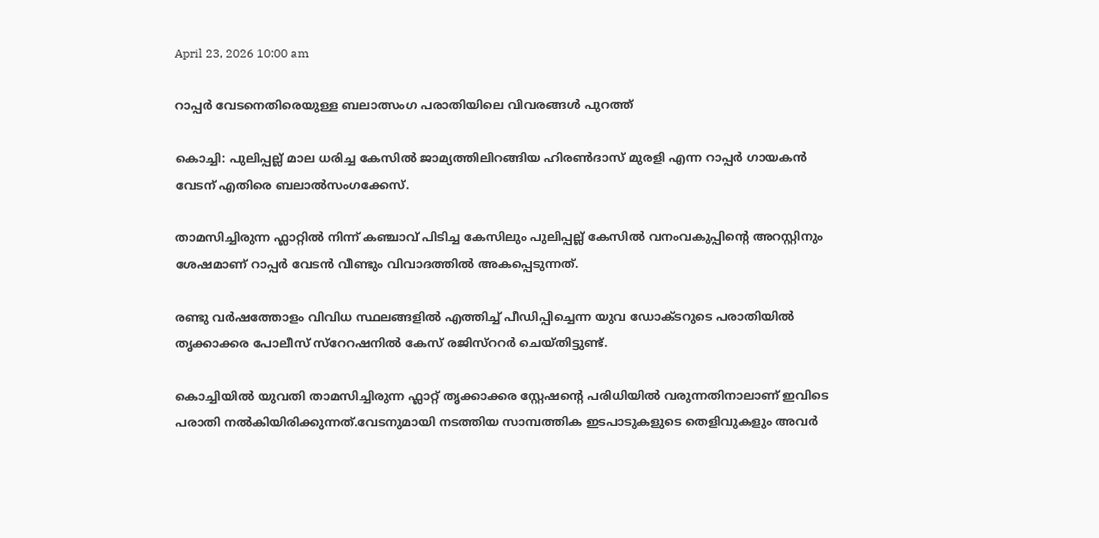April 23, 2026 10:00 am

റാപ്പർ വേടനെതിരെയുള്ള ബലാത്സംഗ പരാതിയിലെ വിവരങ്ങൾ പുറത്ത്

കൊച്ചി: പുലിപ്പല്ല് മാല ധരിച്ച കേസിൽ ജാമ്യത്തിലിറങ്ങിയ ഹിരൺദാസ് മുരളി എന്ന റാപ്പർ ഗായകൻ വേടന് എതിരെ ബലാൽസംഗക്കേസ്.

താമസിച്ചിരുന്ന ഫ്ലാറ്റിൽ നിന്ന് കഞ്ചാവ് പിടിച്ച കേസിലും പുലിപ്പല്ല് കേസിൽ വനംവകുപ്പിൻ്റെ അറസ്റ്റിനും ശേഷമാണ് റാപ്പർ വേടൻ വീണ്ടും വിവാദത്തിൽ അകപ്പെടുന്നത്.

രണ്ടു വർഷത്തോളം വിവിധ സ്ഥലങ്ങളിൽ എത്തിച്ച് പീഡിപ്പിച്ചെന്ന യുവ ഡോക്ടറുടെ പരാതിയിൽ തൃക്കാക്കര പോലീസ് സ്റേറഷനിൽ കേസ് രജിസ്ററർ ചെയ്തിട്ടുണ്ട്.

കൊച്ചിയിൽ യുവതി താമസിച്ചിരുന്ന ഫ്ലാറ്റ് തൃക്കാക്കര സ്റ്റേഷൻ്റെ പരിധിയിൽ വരുന്നതിനാലാണ് ഇവിടെ പരാതി നൽകിയിരിക്കുന്നത്.വേടനുമായി നടത്തിയ സാമ്പത്തിക ഇടപാടുകളുടെ തെളിവുകളും അവർ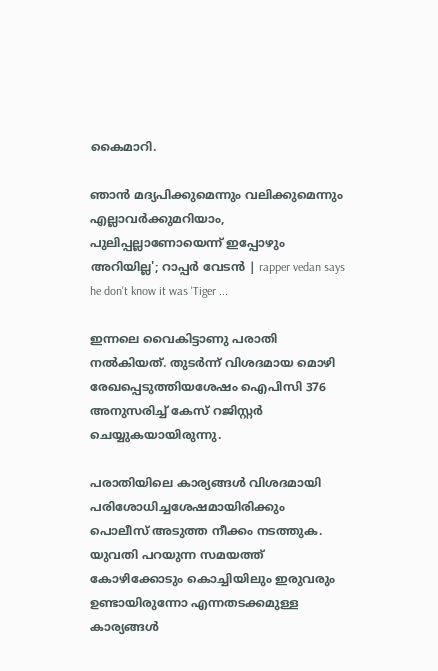കൈമാറി.

ഞാൻ മദ്യപിക്കുമെന്നും വലിക്കുമെന്നും എല്ലാവർക്കുമറിയാം, പുലിപ്പല്ലാണോയെന്ന് ഇപ്പോഴും അറിയില്ല'; റാപ്പർ വേടൻ | rapper vedan says he don't know it was 'Tiger ...

ഇന്നലെ വൈകിട്ടാണു പരാതി നല്‍കിയത്. തുടർന്ന് വിശദമായ മൊഴി രേഖപ്പെടുത്തിയശേഷം ഐപിസി 376 അനുസരിച്ച് കേസ് റജിസ്റ്റർ‌ ചെയ്യുകയായിരുന്നു.

പരാതിയിലെ കാര്യങ്ങൾ വിശദമായി പരിശോധിച്ചശേഷമായിരിക്കും പൊലീസ് അടുത്ത നീക്കം നടത്തുക. യുവതി പറയുന്ന സമയത്ത് കോഴിക്കോടും കൊച്ചിയിലും ഇരുവരും ഉണ്ടായിരുന്നോ എന്നതടക്കമുള്ള കാര്യങ്ങൾ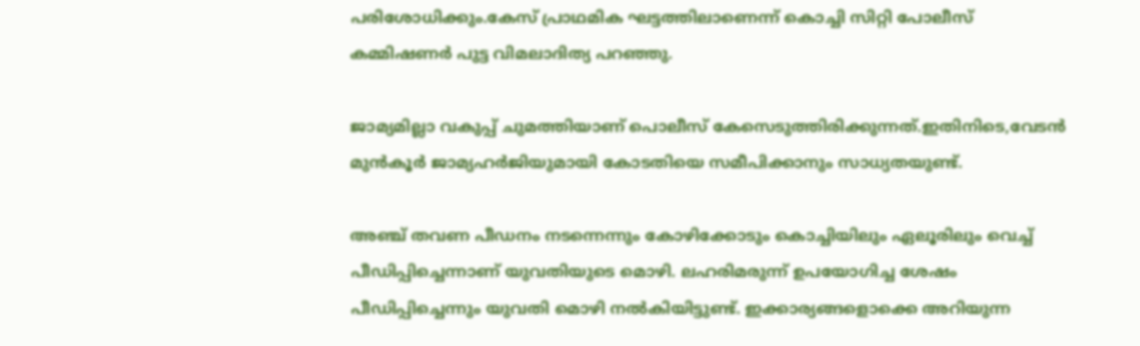പരിശോധിക്കും.കേസ് പ്രാഥമിക ഘട്ടത്തിലാണെന്ന് കൊച്ചി സിറ്റി പോലീസ് കമ്മിഷണർ പുട്ട വിമലാദിത്യ പറഞ്ഞു.

ജാമ്യമില്ലാ വകുപ്പ് ചുമത്തിയാണ് പൊലീസ് കേസെടുത്തിരിക്കുന്നത്.ഇതിനിടെ,വേടൻ മുൻകൂർ ജാമ്യഹർജിയുമായി കോടതിയെ സമീപിക്കാനും സാധ്യതയുണ്ട്.

അഞ്ച് തവണ പീഡനം നടന്നെന്നും കോഴിക്കോടും കൊച്ചിയിലും ഏലൂരിലും വെച്ച് പീഡിപ്പിച്ചെന്നാണ് യുവതിയുടെ മൊഴി. ലഹരിമരുന്ന് ഉപയോഗിച്ച ശേഷം പീ‍ഡിപ്പിച്ചെന്നും യുവതി മൊഴി നൽകിയിട്ടുണ്ട്. ഇക്കാര്യങ്ങളൊക്കെ അറിയുന്ന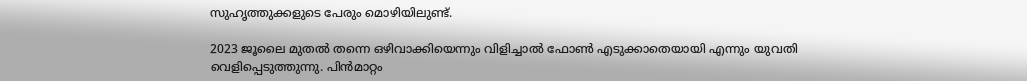സുഹൃത്തുക്കളുടെ പേരും മൊഴിയിലുണ്ട്.

2023 ജൂലൈ മുതൽ തന്നെ ഒഴിവാക്കിയെന്നും വിളിച്ചാൽ ഫോൺ എടുക്കാതെയായി എന്നും യുവതി വെളിപ്പെടുത്തുന്നു. പിൻമാറ്റം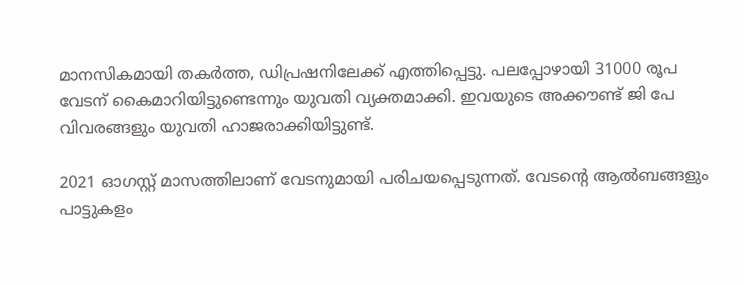മാനസികമായി തകർത്ത, ഡിപ്രഷനിലേക്ക് എത്തിപ്പെട്ടു. പലപ്പോഴായി 31000 രൂപ വേടന് കൈമാറിയിട്ടുണ്ടെന്നും യുവതി വ്യക്തമാക്കി. ഇവയുടെ അക്കൗണ്ട് ജി പേ വിവരങ്ങളും യുവതി ഹാജരാക്കിയിട്ടുണ്ട്.

2021 ഓഗസ്റ്റ് മാസത്തിലാണ് വേടനുമായി പരിചയപ്പെടുന്നത്. വേടന്‍റെ ആൽബങ്ങളും പാട്ടുകളം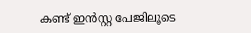കണ്ട് ഇൻസ്റ്റ പേജിലൂടെ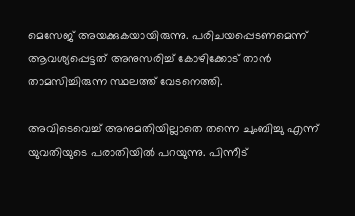മെസേജ് അയക്കുകയായിരുന്നു. പരിചയപ്പെടണമെന്ന് ആവശ്യപ്പെട്ടത് അനുസരിച്ച് കോഴിക്കോട് താൻ താമസിച്ചിരുന്ന സ്ഥലത്ത് വേടനെത്തി.

അവിടെവെച്ച് അനുമതിയില്ലാതെ തന്നെ ചുംബിച്ചു എന്ന് യുവതിയുടെ പരാതിയിൽ പറയുന്നു. പിന്നീട്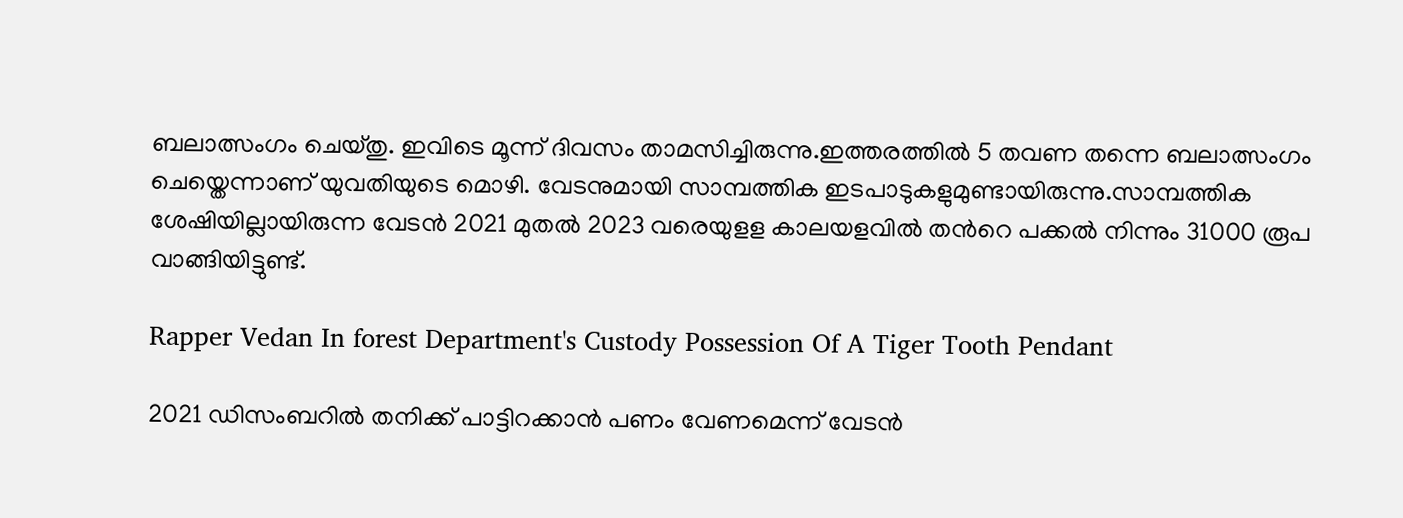ബലാത്സംഗം ചെയ്തു. ഇവിടെ മൂന്ന് ദിവസം താമസിച്ചിരുന്നു.ഇത്തരത്തിൽ 5 തവണ തന്നെ ബലാത്സംഗം ചെയ്തെന്നാണ് യുവതിയുടെ മൊഴി. വേടനുമായി സാമ്പത്തിക ഇടപാടുകളുമുണ്ടായിരുന്നു.സാമ്പത്തിക ശേഷിയില്ലായിരുന്ന വേടൻ 2021 മുതൽ 2023 വരെയുളള കാലയളവിൽ തന്‍റെ പക്കൽ നിന്നും 31000 രൂപ വാങ്ങിയിട്ടുണ്ട്.

Rapper Vedan In forest Department's Custody Possession Of A Tiger Tooth Pendant

2021 ഡിസംബറിൽ തനിക്ക് പാട്ടിറക്കാൻ പണം വേണമെന്ന് വേടൻ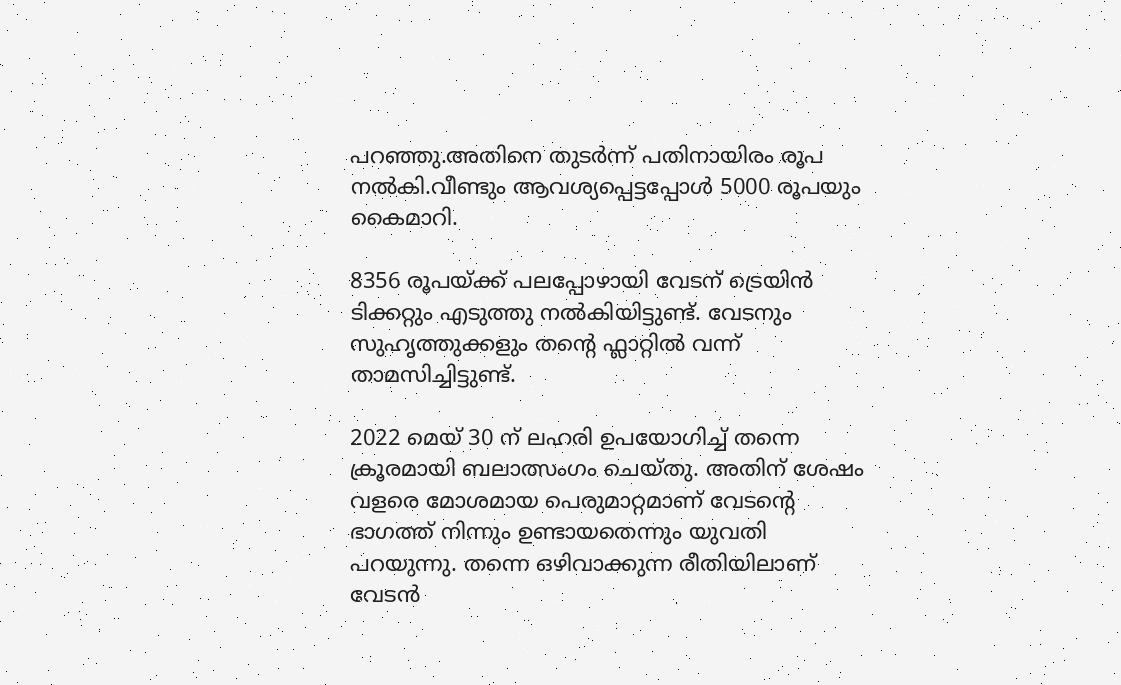പറഞ്ഞു.അതിനെ തുടർന്ന് പതിനായിരം രൂപ നൽകി.വീണ്ടും ആവശ്യപ്പെട്ടപ്പോള്‍ 5000 രൂപയും കൈമാറി.

8356 രൂപയ്ക്ക് പലപ്പോഴായി വേടന് ട്രെയിൻ ടിക്കറ്റും എടുത്തു നൽകിയിട്ടുണ്ട്. വേടനും സുഹൃത്തുക്കളും തന്‍റെ ഫ്ലാറ്റിൽ വന്ന് താമസിച്ചിട്ടുണ്ട്.

2022 മെയ് 30 ന് ലഹരി ഉപയോഗിച്ച് തന്നെ ക്രൂരമായി ബലാത്സംഗം ചെയ്തു. അതിന് ശേഷം വളരെ മോശമായ പെരുമാറ്റമാണ് വേടന്‍റെ ഭാഗത്ത് നിന്നും ഉണ്ടായതെന്നും യുവതി പറയുന്നു. തന്നെ ഒഴിവാക്കുന്ന രീതിയിലാണ് വേടൻ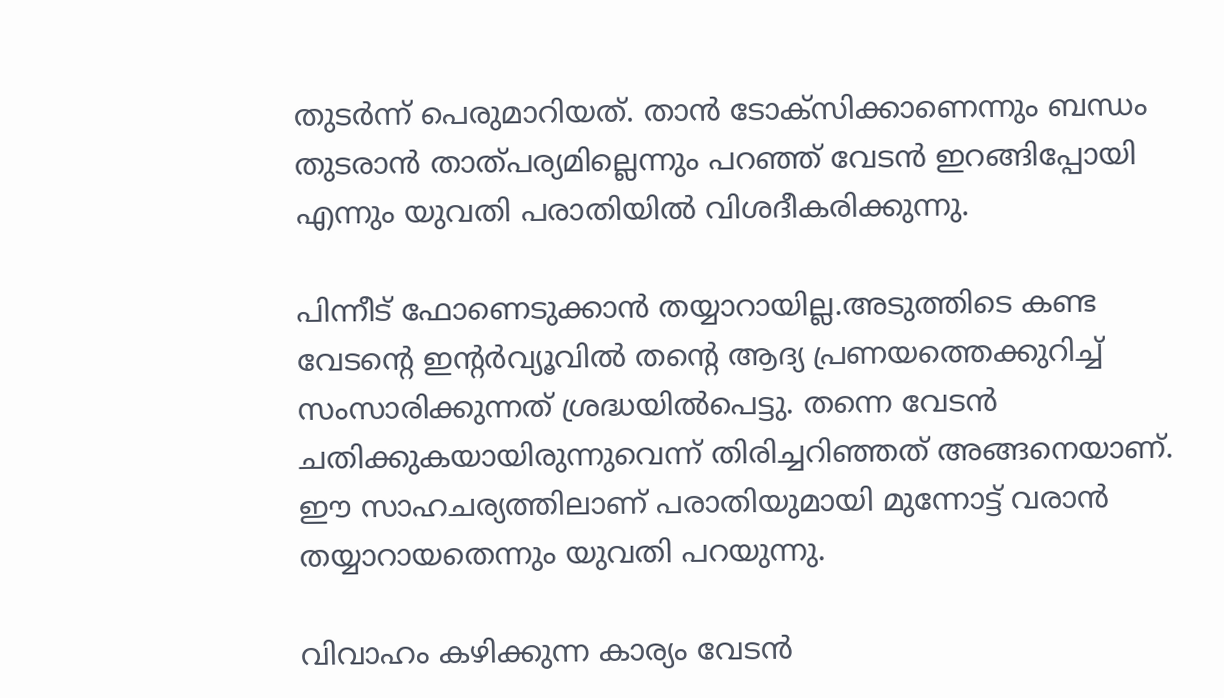തുടര്‍ന്ന് പെരുമാറിയത്. താൻ ടോക്സിക്കാണെന്നും ബന്ധം തുടരാൻ താത്പര്യമില്ലെന്നും പറഞ്ഞ് വേടൻ ഇറങ്ങിപ്പോയി എന്നും യുവതി പരാതിയിൽ വിശദീകരിക്കുന്നു.

പിന്നീട് ഫോണെടുക്കാൻ തയ്യാറായില്ല.അടുത്തിടെ കണ്ട വേടന്‍റെ ഇന്‍റര്‍വ്യൂവിൽ തന്‍റെ ആദ്യ പ്രണയത്തെക്കുറിച്ച് സംസാരിക്കുന്നത് ശ്രദ്ധയിൽപെട്ടു. തന്നെ വേടൻ ചതിക്കുകയായിരുന്നുവെന്ന് തിരിച്ചറിഞ്ഞത് അങ്ങനെയാണ്. ഈ സാഹചര്യത്തിലാണ് പരാതിയുമായി മുന്നോട്ട് വരാൻ തയ്യാറായതെന്നും യുവതി പറയുന്നു.

വിവാഹം കഴിക്കുന്ന കാര്യം വേടൻ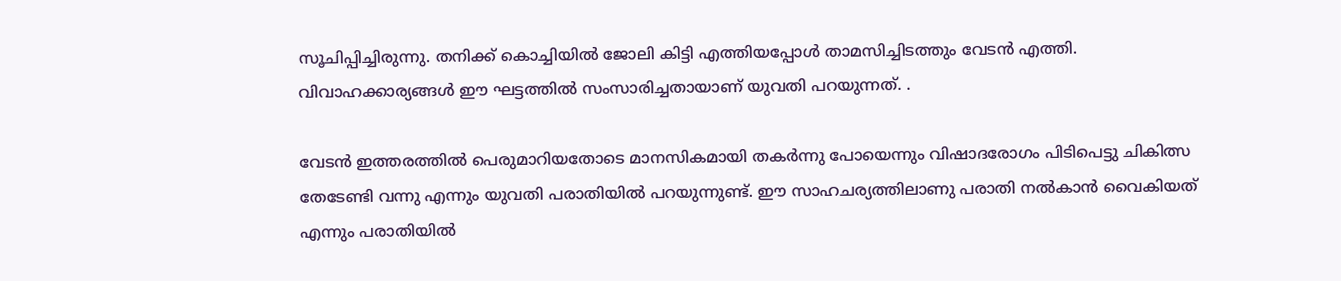സൂചിപ്പിച്ചിരുന്നു. തനിക്ക് കൊച്ചിയിൽ ജോലി കിട്ടി എത്തിയപ്പോൾ താമസിച്ചിടത്തും വേടന്‍ എത്തി. വിവാഹക്കാര്യങ്ങൾ ഈ ഘട്ടത്തിൽ സംസാരിച്ചതായാണ് യുവതി പറയുന്നത്. .

വേടന്‍ ഇത്തരത്തിൽ പെരുമാറിയതോടെ മാനസികമായി തകർന്നു പോയെന്നും വിഷാദരോഗം പിടിപെട്ടു ചികിത്സ തേടേണ്ടി വന്നു എന്നും യുവതി പരാതിയിൽ പറയുന്നുണ്ട്. ഈ സാഹചര്യത്തിലാണു പരാതി നൽകാൻ വൈകിയത് എന്നും പരാതിയിൽ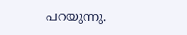പറയുന്നു.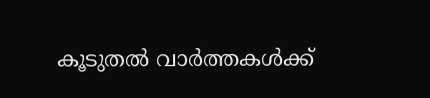കൂടുതൽ വാർത്തകൾക്ക്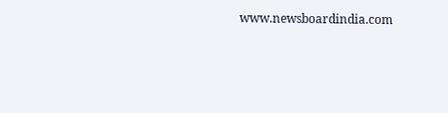www.newsboardindia.com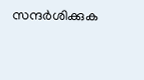സന്ദർശിക്കുക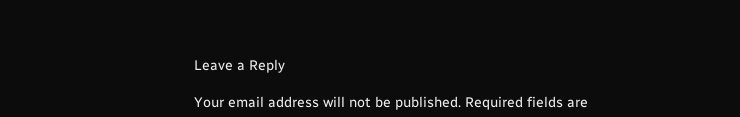Leave a Reply

Your email address will not be published. Required fields are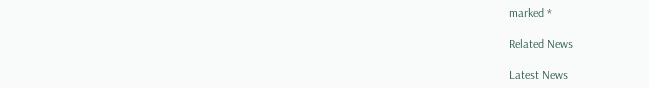marked *

Related News

Latest News